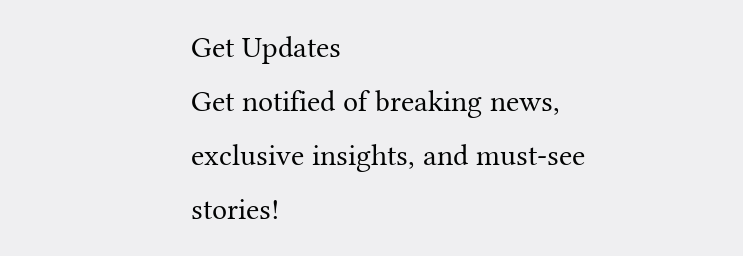Get Updates
Get notified of breaking news, exclusive insights, and must-see stories!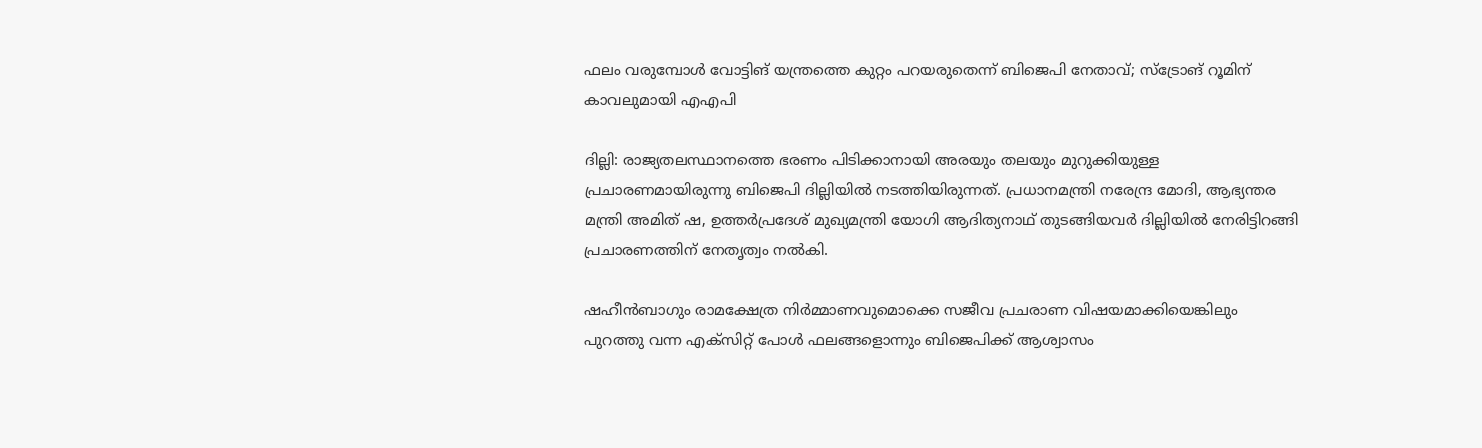ഫലം വരുമ്പോള്‍ വോട്ടിങ് യന്ത്രത്തെ കുറ്റം പറയരുതെന്ന് ബിജെപി നേതാവ്; സ്ട്രോങ് റൂമിന് കാവലുമായി എഎപി

ദില്ലി: രാജ്യതലസ്ഥാനത്തെ ഭരണം പിടിക്കാനായി അരയും തലയും മുറുക്കിയുള്ള പ്രചാരണമായിരുന്നു ബിജെപി ദില്ലിയില്‍ നടത്തിയിരുന്നത്. പ്രധാനമന്ത്രി നരേന്ദ്ര മോദി, ആഭ്യന്തര മന്ത്രി അമിത് ഷ, ഉത്തര്‍പ്രദേശ് മുഖ്യമന്ത്രി യോഗി ആദിത്യനാഥ് തുടങ്ങിയവര്‍ ദില്ലിയില്‍ നേരിട്ടിറങ്ങി പ്രചാരണത്തിന് നേതൃത്വം നല്‍കി.

ഷഹീന്‍ബാഗും രാമക്ഷേത്ര നിര്‍മ്മാണവുമൊക്കെ സജീവ പ്രചരാണ വിഷയമാക്കിയെങ്കിലും പുറത്തു വന്ന എക്സിറ്റ് പോള്‍ ഫലങ്ങളൊന്നും ബിജെപിക്ക് ആശ്വാസം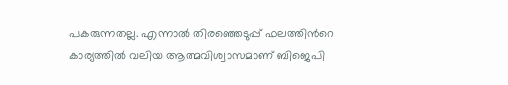പകരുന്നതല്ല. എന്നാല്‍ തിരഞ്ഞെടുപ്പ് ഫലത്തിന്‍റെ കാര്യത്തില്‍ വലിയ ആത്മവിശ്വാസമാണ് ബിജെപി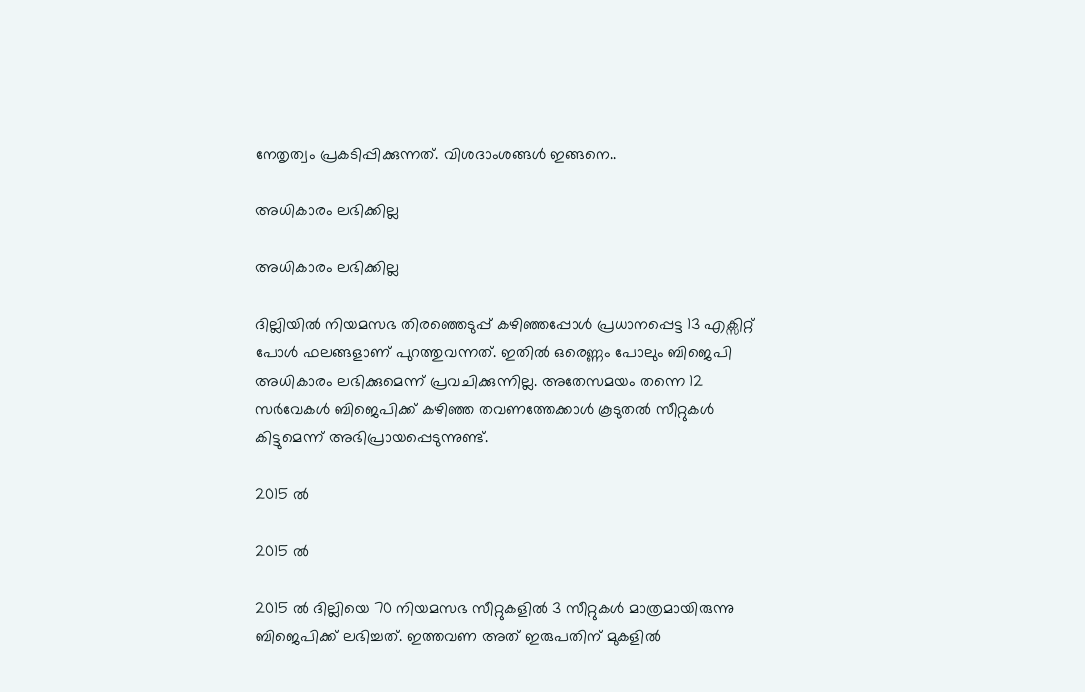നേതൃത്വം പ്രകടിപ്പിക്കുന്നത്. വിശദാംശങ്ങള്‍ ഇങ്ങനെ..

അധികാരം ലഭിക്കില്ല

അധികാരം ലഭിക്കില്ല

ദില്ലിയില്‍ നിയമസഭ തിരഞ്ഞെടുപ്പ് കഴിഞ്ഞപ്പോള്‍ പ്രധാനപ്പെട്ട 13 എക്സിറ്റ് പോള്‍ ഫലങ്ങളാണ് പുറത്തുവന്നത്. ഇതില്‍ ഒരെണ്ണം പോലും ബിജെപി അധികാരം ലഭിക്കുമെന്ന് പ്രവചിക്കുന്നില്ല. അതേസമയം തന്നെ 12 സര്‍വേകള്‍ ബിജെപിക്ക് കഴിഞ്ഞ തവണത്തേക്കാള്‍ കൂടുതല്‍ സീറ്റുകള്‍ കിട്ടുമെന്ന് അഭിപ്രായപ്പെടുന്നുണ്ട്.

2015 ല്‍

2015 ല്‍

2015 ല്‍ ദില്ലിയെ 70 നിയമസഭ സീറ്റുകളില്‍ 3 സീറ്റുകള്‍ മാത്രമായിരുന്നു ബിജെപിക്ക് ലഭിച്ചത്. ഇത്തവണ അത് ഇരുപതിന് മുകളില്‍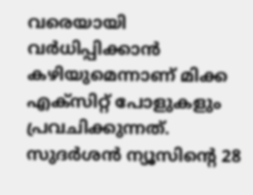വരെയായി വര്‍ധിപ്പിക്കാന്‍ കഴിയുമെന്നാണ് മിക്ക എക്സിറ്റ് പോളുകളും പ്രവചിക്കുന്നത്. സുദര്‍ശന്‍ ന്യൂസിന്‍റെ 28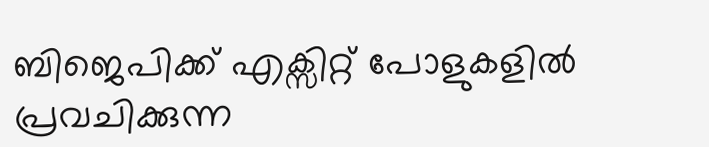ബിജെപിക്ക് എക്സിറ്റ് പോളുകളില്‍ പ്രവചിക്കുന്ന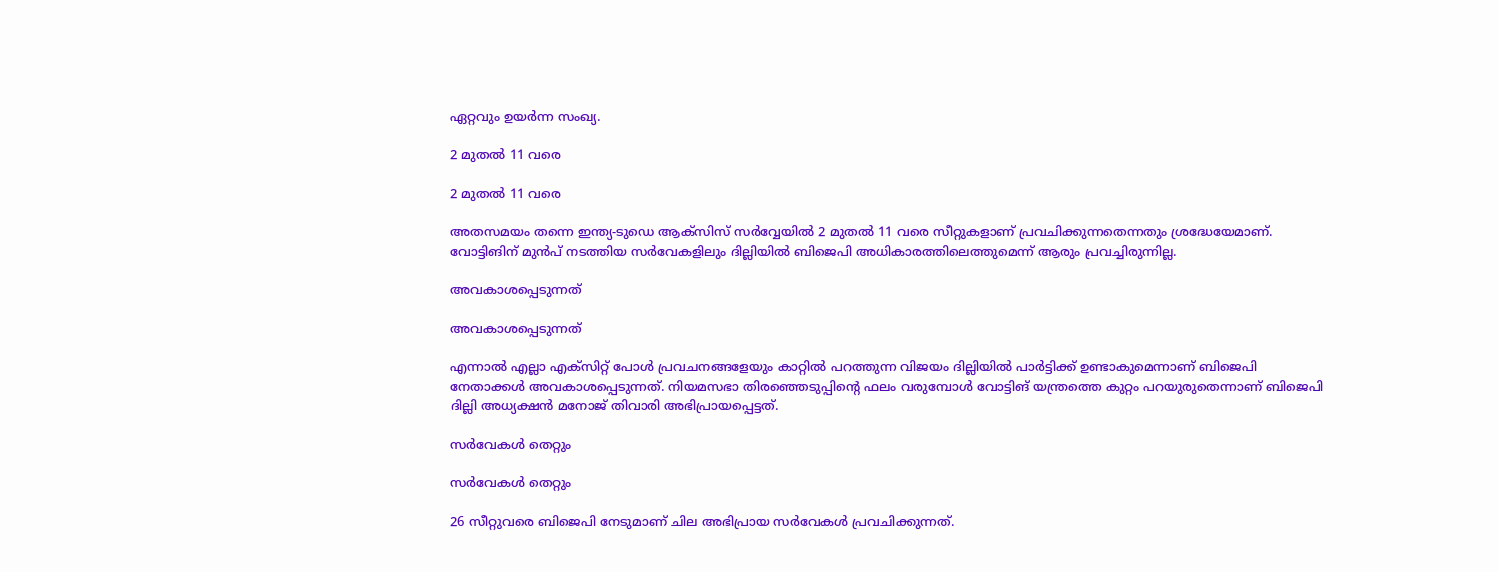ഏറ്റവും ഉയര്‍ന്ന സംഖ്യ.

2 മുതല്‍ 11 വരെ

2 മുതല്‍ 11 വരെ

അതസമയം തന്നെ ഇന്ത്യ-ടുഡെ ആക്സിസ് സര്‍വ്വേയില്‍ 2 മുതല്‍ 11 വരെ സീറ്റുകളാണ് പ്രവചിക്കുന്നതെന്നതും ശ്രദ്ധേയേമാണ്. വോട്ടിങിന് മുന്‍പ് നടത്തിയ സര്‍വേകളിലും ദില്ലിയില്‍ ബിജെപി അധികാരത്തിലെത്തുമെന്ന് ആരും പ്രവച്ചിരുന്നില്ല.

അവകാശപ്പെടുന്നത്

അവകാശപ്പെടുന്നത്

എന്നാല്‍ എല്ലാ എക്സിറ്റ് പോള്‍ പ്രവചനങ്ങളേയും കാറ്റില്‍ പറത്തുന്ന വിജയം ദില്ലിയില്‍ പാര്‍ട്ടിക്ക് ഉണ്ടാകുമെന്നാണ് ബിജെപി നേതാക്കള്‍ അവകാശപ്പെടുന്നത്. നിയമസഭാ തിരഞ്ഞെടുപ്പിന്‍റെ ഫലം വരുമ്പോള്‍ വോട്ടിങ് യന്ത്രത്തെ കുറ്റം പറയുരുതെന്നാണ് ബിജെപി ദില്ലി അധ്യക്ഷന്‍ മനോജ് തിവാരി അഭിപ്രായപ്പെട്ടത്.

സര്‍വേകള്‍ തെറ്റും

സര്‍വേകള്‍ തെറ്റും

26 സീറ്റുവരെ ബിജെപി നേടുമാണ് ചില അഭിപ്രായ സര്‍വേകള്‍ പ്രവചിക്കുന്നത്.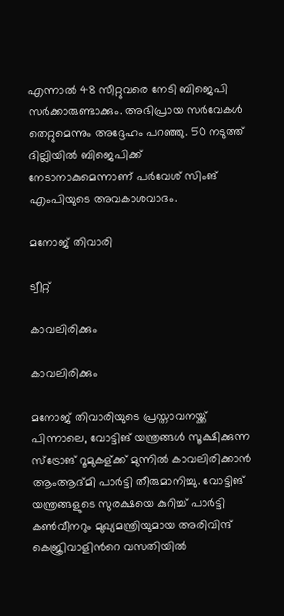എന്നാല്‍ 48 സീറ്റുവരെ നേടി ബിജെപി സര്‍ക്കാരുണ്ടാക്കും. അഭിപ്രായ സര്‍വേകള്‍ തെറ്റുമെന്നും അദ്ദേഹം പറഞ്ഞു. 50 നടുത്ത് ദില്ലിയില്‍ ബിജെപിക്ക് നേടാനാകുമെന്നാണ് പര്‍വേശ് സിംങ് എംപിയുടെ അവകാശവാദം.

മനോജ് തിവാരി

ട്വീറ്റ്

കാവലിരിക്കും

കാവലിരിക്കും

മനോജ് തിവാരിയുടെ പ്രസ്താവനയ്ക്ക് പിന്നാലെ, വോട്ടിങ് യന്ത്രങ്ങള്‍ സൂക്ഷിക്കുന്ന സ്ട്രോങ് റൂമുകള്ക്ക് മുന്നില്‍ കാവലിരിക്കാന്‍ ആംആദ്മി പാര്‍ട്ടി തീരുമാനിച്ചു. വോട്ടിങ് യന്ത്രങ്ങളുടെ സുരക്ഷയെ കുറിച്ച് പാര്‍ട്ടി കണ്‍വീനറും മുഖ്യമന്ത്രിയുമായ അരിവിന്ദ് കെജ്രിവാളിന്‍റെ വസതിയില്‍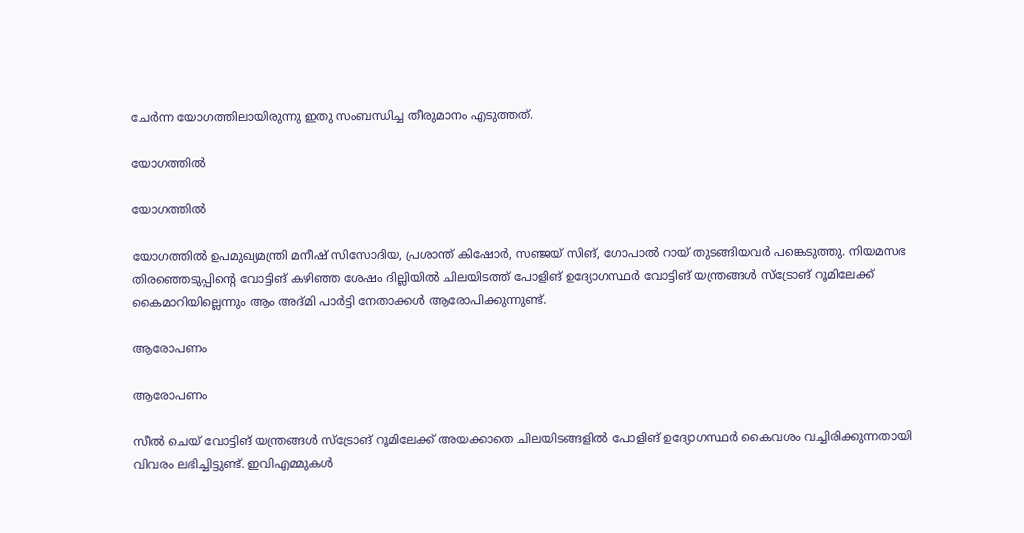ചേര്‍ന്ന യോഗത്തിലായിരുന്നു ഇതു സംബന്ധിച്ച തീരുമാനം എടുത്തത്.

യോഗത്തില്‍

യോഗത്തില്‍

യോഗത്തിൽ ഉപമുഖ്യമന്ത്രി മനീഷ് സിസോദിയ, പ്രശാന്ത് കിഷോർ, സഞ്ജയ് സിങ്, ഗോപാൽ റായ് തുടങ്ങിയവർ പങ്കെടുത്തു. നിയമസഭ തിരഞ്ഞെടുപ്പിന്‍റെ വോട്ടിങ് കഴിഞ്ഞ ശേഷം ദില്ലിയില്‍ ചിലയിടത്ത് പോളിങ് ഉദ്യോഗസ്ഥര്‍ വോട്ടിങ് യന്ത്രങ്ങള്‍ സ്ട്രോങ് റൂമിലേക്ക് കൈമാറിയില്ലെന്നും ആം അദ്മി പാര്‍ട്ടി നേതാക്കള്‍ ആരോപിക്കുന്നുണ്ട്.

ആരോപണം

ആരോപണം

സീല്‍ ചെയ് വോട്ടിങ് യന്ത്രങ്ങള്‍ സ്ട്രോങ് റൂമിലേക്ക് അയക്കാതെ ചിലയിടങ്ങളില്‍ പോളിങ് ഉദ്യോഗസ്ഥര്‍ കൈവശം വച്ചിരിക്കുന്നതായി വിവരം ലഭിച്ചിട്ടുണ്ട്. ഇവിഎമ്മുകള്‍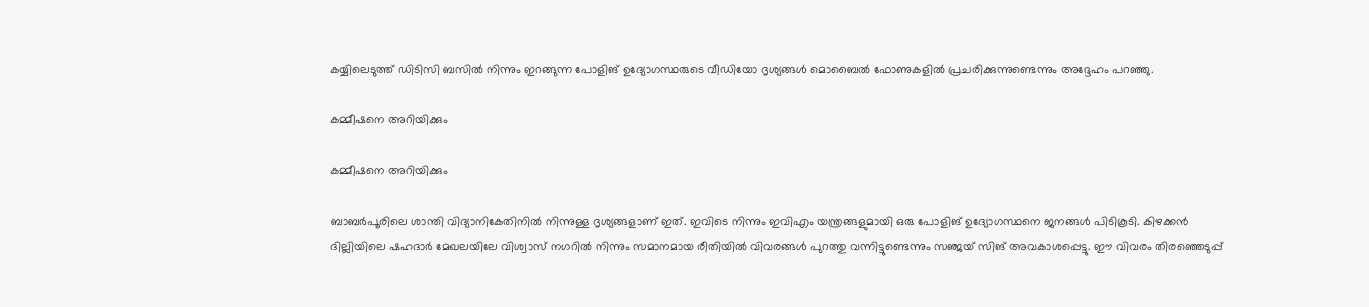കയ്യിലെടുത്ത് ഡിടിസി ബസില്‍ നിന്നും ഇറങ്ങുന്ന പോളിങ് ഉദ്യോഗസ്ഥരുടെ വീഡിയോ ദൃശ്യങ്ങള്‍ മൊബൈല്‍ ഫോണുകളില്‍ പ്രചരിക്കുന്നുണ്ടെന്നും അദ്ദേഹം പറഞ്ഞു.

കമ്മീഷനെ അറിയിക്കും

കമ്മീഷനെ അറിയിക്കും

ബാബര്‍പൂരിലെ ശാന്തി വിദ്യാനികേതിനില്‍ നിന്നുള്ള ദൃശ്യങ്ങളാണ് ഇത്. ഇവിടെ നിന്നും ഇവിഎം യന്ത്രങ്ങളുമായി ഒരു പോളിങ് ഉദ്യോഗസ്ഥനെ ജനങ്ങള്‍ പിടികൂടി. കിഴക്കന്‍ ദില്ലിയിലെ ഷഹദാര്‍ മേഖലയിലേ വിശ്വാസ് നഗറില്‍ നിന്നും സമാനമായ രീതിയില്‍ വിവരങ്ങള്‍ പുറത്തു വന്നിട്ടുണ്ടെന്നും സഞ്ജയ് സിങ് അവകാശപ്പെട്ടു. ഈ വിവരം തിരഞ്ഞെടുപ്പ്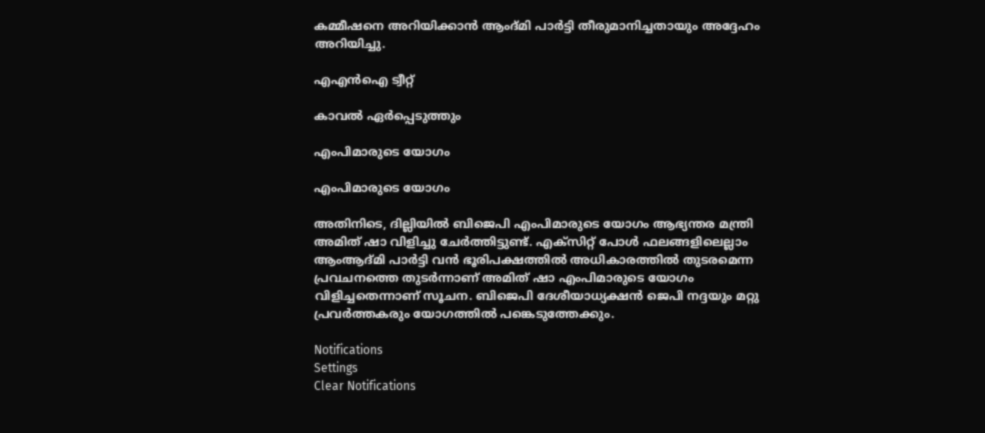കമ്മീഷനെ അറിയിക്കാന്‍ ആംദ്മി പാര്‍ട്ടി തീരുമാനിച്ചതായും അദ്ദേഹം അറിയിച്ചു.

എഎന്‍ഐ ട്വീറ്റ്

കാവല്‍ ഏര്‍പ്പെടുത്തും

എംപിമാരുടെ യോഗം

എംപിമാരുടെ യോഗം

അതിനിടെ, ദില്ലിയില്‍ ബിജെപി എംപിമാരുടെ യോഗം ആഭ്യന്തര മന്ത്രി അമിത് ഷാ വിളിച്ചു ചേര്‍ത്തിട്ടുണ്ട്. എക്‌സിറ്റ് പോള്‍ ഫലങ്ങളിലെല്ലാം ആംആദ്മി പാര്‍ട്ടി വന്‍ ഭൂരിപക്ഷത്തില്‍ അധികാരത്തില്‍ തുടരമെന്ന പ്രവചനത്തെ തുടര്‍ന്നാണ് അമിത് ഷാ എംപിമാരുടെ യോഗം വിളിച്ചതെന്നാണ് സൂചന. ബിജെപി ദേശീയാധ്യക്ഷന്‍ ജെപി നദ്ദയും മറ്റു പ്രവര്‍ത്തകരും യോഗത്തില്‍ പങ്കെടുത്തേക്കും.

Notifications
Settings
Clear Notifications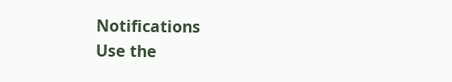Notifications
Use the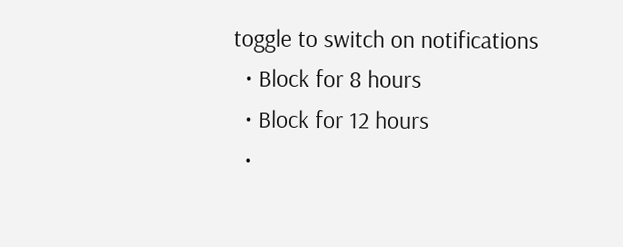toggle to switch on notifications
  • Block for 8 hours
  • Block for 12 hours
  •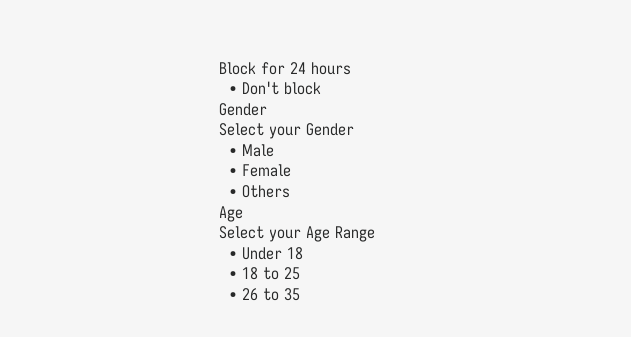Block for 24 hours
  • Don't block
Gender
Select your Gender
  • Male
  • Female
  • Others
Age
Select your Age Range
  • Under 18
  • 18 to 25
  • 26 to 35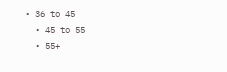• 36 to 45
  • 45 to 55
  • 55+